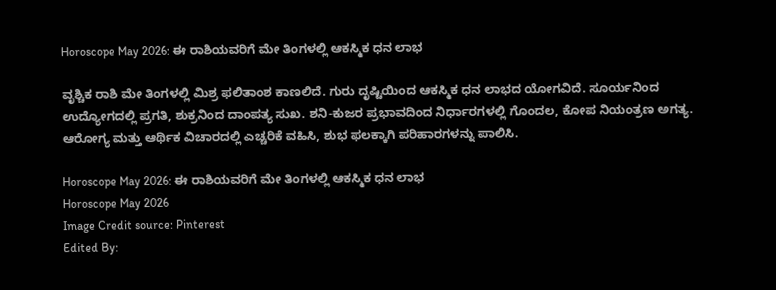Horoscope May 2026: ಈ ರಾಶಿಯವರಿಗೆ ಮೇ ತಿಂಗಳಲ್ಲಿ ಆಕಸ್ಮಿಕ ಧನ ಲಾಭ

ವೃಶ್ಚಿಕ ರಾಶಿ ಮೇ ತಿಂಗಳಲ್ಲಿ ಮಿಶ್ರ ಫಲಿತಾಂಶ ಕಾಣಲಿದೆ. ಗುರು ದೃಷ್ಟಿಯಿಂದ ಆಕಸ್ಮಿಕ ಧನ ಲಾಭದ ಯೋಗವಿದೆ. ಸೂರ್ಯನಿಂದ ಉದ್ಯೋಗದಲ್ಲಿ ಪ್ರಗತಿ, ಶುಕ್ರನಿಂದ ದಾಂಪತ್ಯ ಸುಖ. ಶನಿ-ಕುಜರ ಪ್ರಭಾವದಿಂದ ನಿರ್ಧಾರಗಳಲ್ಲಿ ಗೊಂದಲ, ಕೋಪ ನಿಯಂತ್ರಣ ಅಗತ್ಯ. ಆರೋಗ್ಯ ಮತ್ತು ಆರ್ಥಿಕ ವಿಚಾರದಲ್ಲಿ ಎಚ್ಚರಿಕೆ ವಹಿಸಿ, ಶುಭ ಫಲಕ್ಕಾಗಿ ಪರಿಹಾರಗಳನ್ನು ಪಾಲಿಸಿ.

Horoscope May 2026: ಈ ರಾಶಿಯವರಿಗೆ ಮೇ ತಿಂಗಳಲ್ಲಿ ಆಕಸ್ಮಿಕ ಧನ ಲಾಭ
Horoscope May 2026
Image Credit source: Pinterest
Edited By: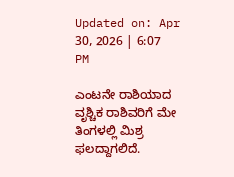Updated on: Apr 30, 2026 | 6:07 PM

ಎಂಟನೇ ರಾಶಿಯಾದ ವೃಶ್ಚಿಕ ರಾಶಿವರಿಗೆ ಮೇ ತಿಂಗಳಲ್ಲಿ ಮಿಶ್ರ ಫಲದ್ದಾಗಲಿದೆ.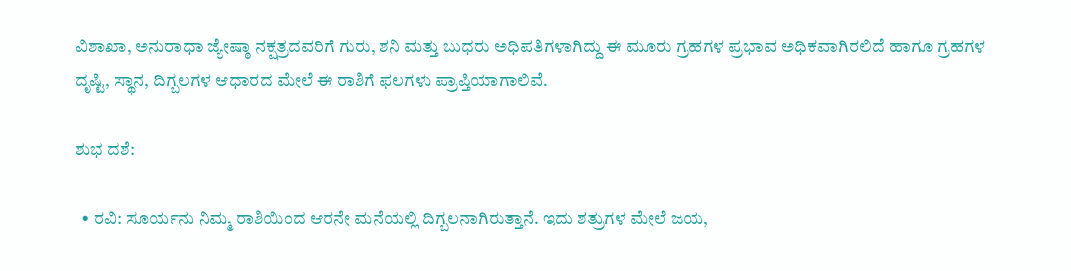ವಿಶಾಖಾ, ಅನುರಾಧಾ ಜ್ಯೇಷ್ಠಾ ನಕ್ಷತ್ರದವರಿಗೆ ಗುರು, ಶನಿ ಮತ್ತು ಬುಧರು ಅಧಿಪತಿಗಳಾಗಿದ್ದು ಈ ಮೂರು ಗ್ರಹಗಳ ಪ್ರಭಾವ ಅಧಿಕವಾಗಿರಲಿದೆ ಹಾಗೂ ಗ್ರಹಗಳ ದೃಷ್ಟಿ, ಸ್ಥಾನ, ದಿಗ್ಬಲಗಳ ಆಧಾರದ ಮೇಲೆ ಈ ರಾಶಿಗೆ ಫಲಗಳು ಪ್ರಾಪ್ತಿಯಾಗಾಲಿವೆ.

ಶುಭ ದಶೆ:

  • ರವಿ: ಸೂರ್ಯನು ನಿಮ್ಮ ರಾಶಿಯಿಂದ ಆರನೇ ಮನೆಯಲ್ಲಿ ದಿಗ್ಬಲನಾಗಿರುತ್ತಾನೆ. ಇದು ಶತ್ರುಗಳ ಮೇಲೆ ಜಯ,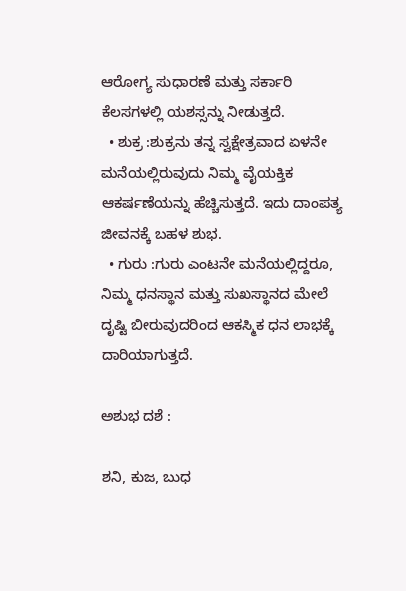ಆರೋಗ್ಯ ಸುಧಾರಣೆ ಮತ್ತು ಸರ್ಕಾರಿ ಕೆಲಸಗಳಲ್ಲಿ ಯಶಸ್ಸನ್ನು ನೀಡುತ್ತದೆ.
  • ಶುಕ್ರ :ಶುಕ್ರನು ತನ್ನ ಸ್ವಕ್ಷೇತ್ರವಾದ ಏಳನೇ ಮನೆಯಲ್ಲಿರುವುದು ನಿಮ್ಮ ವೈಯಕ್ತಿಕ ಆಕರ್ಷಣೆಯನ್ನು ಹೆಚ್ಚಿಸುತ್ತದೆ. ಇದು ದಾಂಪತ್ಯ ಜೀವನಕ್ಕೆ ಬಹಳ ಶುಭ.
  • ಗುರು :ಗುರು ಎಂಟನೇ ಮನೆಯಲ್ಲಿದ್ದರೂ, ನಿಮ್ಮ ಧನಸ್ಥಾನ ಮತ್ತು ಸುಖಸ್ಥಾನದ ಮೇಲೆ ದೃಷ್ಟಿ ಬೀರುವುದರಿಂದ ಆಕಸ್ಮಿಕ ಧನ ಲಾಭಕ್ಕೆ ದಾರಿಯಾಗುತ್ತದೆ.

ಅಶುಭ ದಶೆ :

ಶನಿ, ಕುಜ, ಬುಧ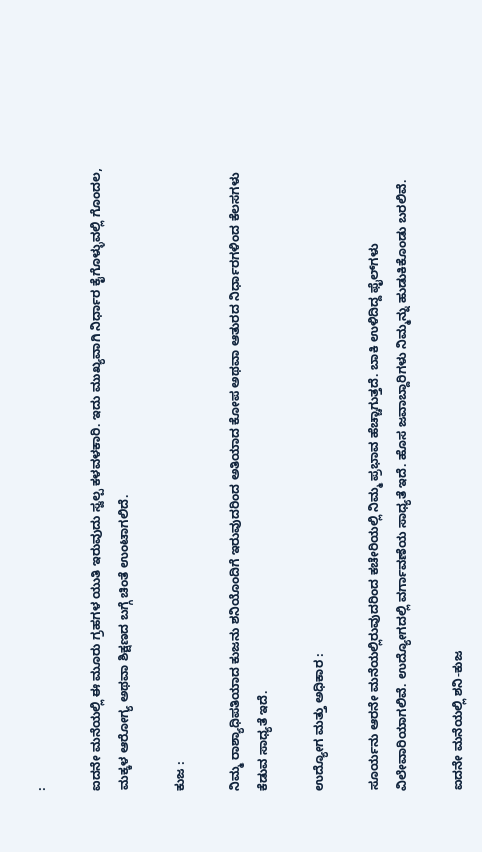:

ಐದನೇ ಮನೆಯಲ್ಲಿ ಈ ಮೂರು ಗ್ರಹಗಳ ಯುತಿ ಇರುವುದು ಸ್ವಲ್ಪ ಕಳವಳಕಾರಿ. ಇದು ಮುಖ್ಯವಾಗಿ ನಿರ್ಧಾರ ಕೈಗೊಳ್ಳುವಲ್ಲಿ ಗೊಂದಲ, ಮಕ್ಕಳ ಆರೋಗ್ಯ ಅಥವಾ ಶಿಕ್ಷಣದ ಬಗ್ಗೆ ಚಿಂತೆ ಉಂಟಾಗಲಿದೆ.

ಕುಜ :

ನಿಮ್ಮ ರಾಶ್ಯಾಧಿಪತಿಯಾದ ಕುಜನು ಶನಿಯೊಂದಿಗೆ ಇರುವುದರಿಂದ ಅತಿಯಾದ ಕೋಪ ಅಥವಾ ಆತುರದ ನಿರ್ಧಾರಗಳಿಂದ ಕೆಲಸಗಳು ಕೆಡುವ ಸಾಧ್ಯತೆ ಇದೆ.

ಉದ್ಯೋಗ ಮತ್ತು ಅಧಿಕಾರ :

ಸೂರ್ಯನು ಆರನೇ ಮನೆಯಲ್ಲಿರುವುದರಿಂದ ಕಚೇರಿಯಲ್ಲಿ ನಿಮ್ಮ ಪ್ರಭಾವ ಹೆಚ್ಚಾಗುತ್ತದೆ. ಬಾಕಿ ಉಳಿದಿದ್ದ ಫೈಲ್‌ಗಳು ವಿಲೇವಾರಿಯಾಗಲಿವೆ. ಉದ್ಯೋಗದಲ್ಲಿ ವರ್ಗಾವಣೆಯ ಸಾಧ್ಯತೆ ಇದೆ. ಹೊಸ ಜವಾಬ್ದಾರಿಗಳು ನಿಮ್ಮನ್ನು ಹುಡುಕಿಕೊಂಡು ಬರಲಿವೆ.

ಐದನೇ ಮನೆಯಲ್ಲಿ ಶನಿ-ಕುಜ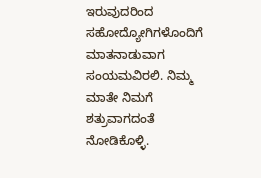ಇರುವುದರಿಂದ ಸಹೋದ್ಯೋಗಿಗಳೊಂದಿಗೆ ಮಾತನಾಡುವಾಗ ಸಂಯಮವಿರಲಿ. ನಿಮ್ಮ ಮಾತೇ ನಿಮಗೆ ಶತ್ರುವಾಗದಂತೆ ನೋಡಿಕೊಳ್ಳಿ.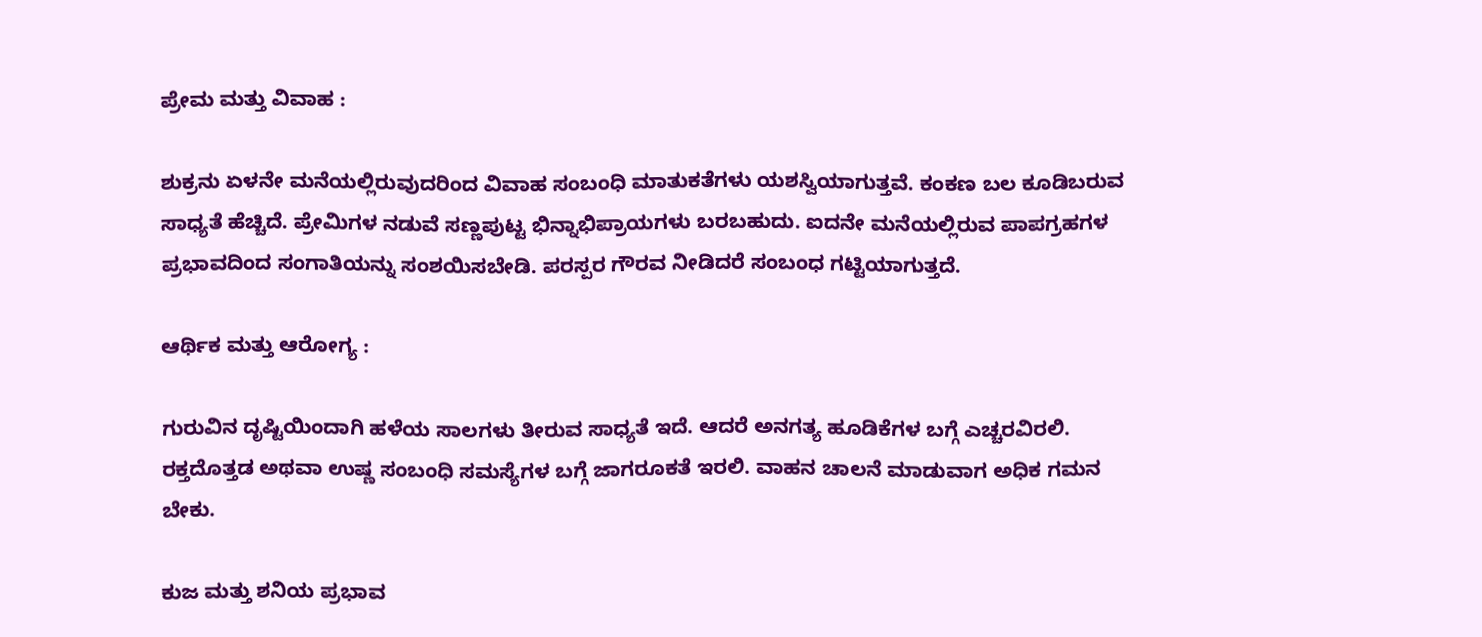ಪ್ರೇಮ ಮತ್ತು ವಿವಾಹ :

ಶುಕ್ರನು ಏಳನೇ ಮನೆಯಲ್ಲಿರುವುದರಿಂದ ವಿವಾಹ ಸಂಬಂಧಿ ಮಾತುಕತೆಗಳು ಯಶಸ್ವಿಯಾಗುತ್ತವೆ. ಕಂಕಣ ಬಲ ಕೂಡಿಬರುವ ಸಾಧ್ಯತೆ ಹೆಚ್ಚಿದೆ. ಪ್ರೇಮಿಗಳ ನಡುವೆ ಸಣ್ಣಪುಟ್ಟ ಭಿನ್ನಾಭಿಪ್ರಾಯಗಳು ಬರಬಹುದು. ಐದನೇ ಮನೆಯಲ್ಲಿರುವ ಪಾಪಗ್ರಹಗಳ ಪ್ರಭಾವದಿಂದ ಸಂಗಾತಿಯನ್ನು ಸಂಶಯಿಸಬೇಡಿ. ಪರಸ್ಪರ ಗೌರವ ನೀಡಿದರೆ ಸಂಬಂಧ ಗಟ್ಟಿಯಾಗುತ್ತದೆ.

ಆರ್ಥಿಕ ಮತ್ತು ಆರೋಗ್ಯ :

ಗುರುವಿನ ದೃಷ್ಟಿಯಿಂದಾಗಿ ಹಳೆಯ ಸಾಲಗಳು ತೀರುವ ಸಾಧ್ಯತೆ ಇದೆ. ಆದರೆ ಅನಗತ್ಯ ಹೂಡಿಕೆಗಳ ಬಗ್ಗೆ ಎಚ್ಚರವಿರಲಿ. ರಕ್ತದೊತ್ತಡ ಅಥವಾ ಉಷ್ಣ ಸಂಬಂಧಿ ಸಮಸ್ಯೆಗಳ ಬಗ್ಗೆ ಜಾಗರೂಕತೆ ಇರಲಿ. ವಾಹನ ಚಾಲನೆ ಮಾಡುವಾಗ ಅಧಿಕ ಗಮನ ಬೇಕು.

ಕುಜ ಮತ್ತು ಶನಿಯ ಪ್ರಭಾವ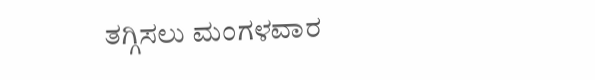ತಗ್ಗಿಸಲು ಮಂಗಳವಾರ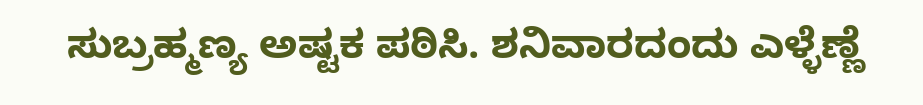ಸುಬ್ರಹ್ಮಣ್ಯ ಅಷ್ಟಕ ಪಠಿಸಿ. ಶನಿವಾರದಂದು ಎಳ್ಳೆಣ್ಣೆ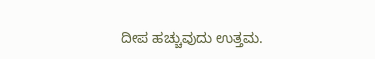ದೀಪ ಹಚ್ಚುವುದು ಉತ್ತಮ.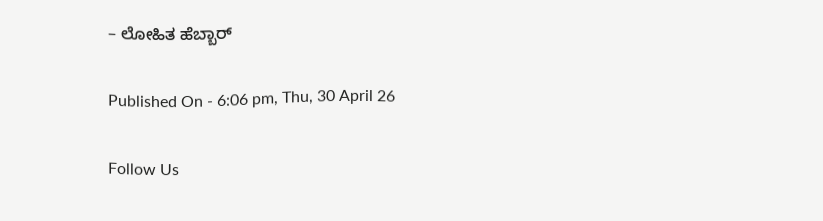– ಲೋಹಿತ ಹೆಬ್ಬಾರ್

Published On - 6:06 pm, Thu, 30 April 26

Follow Us